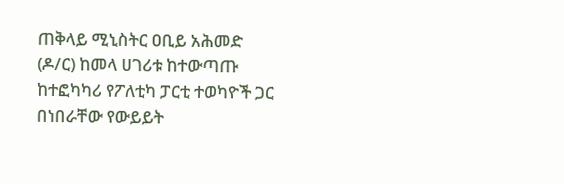ጠቅላይ ሚኒስትር ዐቢይ አሕመድ (ዶ/ር) ከመላ ሀገሪቱ ከተውጣጡ ከተፎካካሪ የፖለቲካ ፓርቲ ተወካዮች ጋር በነበራቸው የውይይት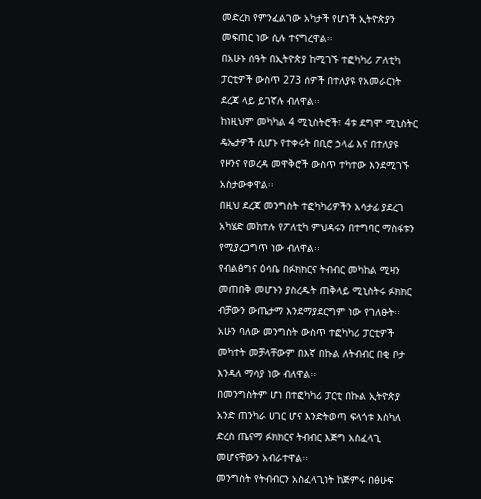መድረክ የምንፈልገው አካታች የሆነች ኢትዮጵያን መፍጠር ነው ሲሉ ተናግረዋል፡፡
በአሁኑ ሰዓት በኢትዮጵያ ከሚገኙ ተፎካካሪ ፖለቲካ ፓርቲዎች ውስጥ 273 ሰዎች በተለያዩ የአመራርነት ደረጃ ላይ ይገኛሉ ብለዋል፡፡
ከነዚህም መካካል 4 ሚኒስትሮች፣ 4ቱ ደግሞ ሚኒስትር ዴኤታዎች ሲሆኑ የተቀሩት በቢሮ ኃላፊ እና በተለያዩ የዞንና የወረዳ መዋቅሮች ውስጥ ተካተው እንደሚገኙ አስታውቀዋል፡፡
በዚህ ደረጃ መንግስት ተፎካካሪዎችን አሳታፊ ያደረገ አካሄድ መከተሉ የፖለቲካ ምህዳሩን በተግባር ማስፋቱን የሚያረጋግጥ ነው ብለዋል፡፡
የብልፅግና ዕሳቤ በፉክክርና ትብብር መካከል ሚዛን መጠበቅ መሆኑን ያስረዱት ጠቅላይ ሚኒስትሩ ፉክክር ብቻውን ውጤታማ እንደማያደርግም ነው የገለፁት፡፡
አሁን ባለው መንግስት ውስጥ ተፎካካሪ ፓርቲዎች መካተት መቻላቸውም በእኛ በኩል ለትብብር በቂ ቦታ እንዳለ ማሳያ ነው ብለዋል፡፡
በመንግስትም ሆነ በተፎካካሪ ፓርቲ በኩል ኢትዮጵያ አንድ ጠንካራ ሀገር ሆና እንድትወጣ ፍላጎቱ እስካለ ድረስ ጤናማ ፉክክርና ትብብር እጅግ አስፈላጊ መሆናቸውን አብራተዋል፡፡
መንግስት የትብብርን አስፈላጊነት ከጅምሩ በፅሁፍ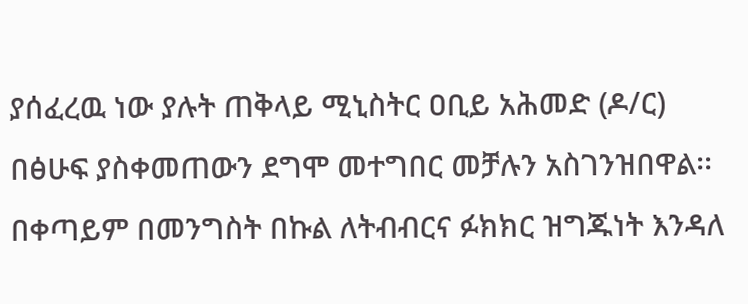ያሰፈረዉ ነው ያሉት ጠቅላይ ሚኒስትር ዐቢይ አሕመድ (ዶ/ር) በፅሁፍ ያስቀመጠውን ደግሞ መተግበር መቻሉን አስገንዝበዋል፡፡
በቀጣይም በመንግስት በኩል ለትብብርና ፉክክር ዝግጁነት እንዳለ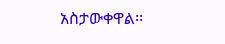አስታውቀዋል፡፡